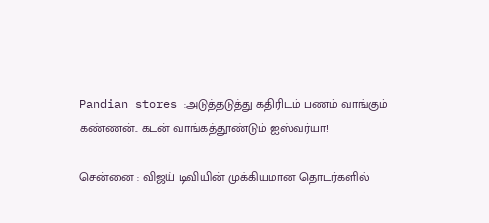Pandian stores :அடுத்தடுத்து கதிரிடம் பணம் வாங்கும் கண்ணன்.. கடன் வாங்கத்தூண்டும் ஐஸ்வர்யா!

சென்னை : விஜய் டிவியின் முக்கியமான தொடர்களில்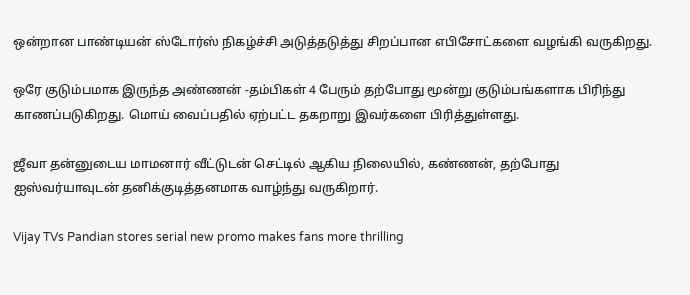ஒன்றான பாண்டியன் ஸ்டோர்ஸ் நிகழ்ச்சி அடுத்தடுத்து சிறப்பான எபிசோட்களை வழங்கி வருகிறது.

ஒரே குடும்பமாக இருந்த அண்ணன் -தம்பிகள் 4 பேரும் தற்போது மூன்று குடும்பங்களாக பிரிந்து காணப்படுகிறது. மொய் வைப்பதில் ஏற்பட்ட தகறாறு இவர்களை பிரித்துள்ளது.

ஜீவா தன்னுடைய மாமனார் வீட்டுடன் செட்டில் ஆகிய நிலையில், கண்ணன், தற்போது ஐஸ்வர்யாவுடன் தனிக்குடித்தனமாக வாழ்ந்து வருகிறார்.

Vijay TVs Pandian stores serial new promo makes fans more thrilling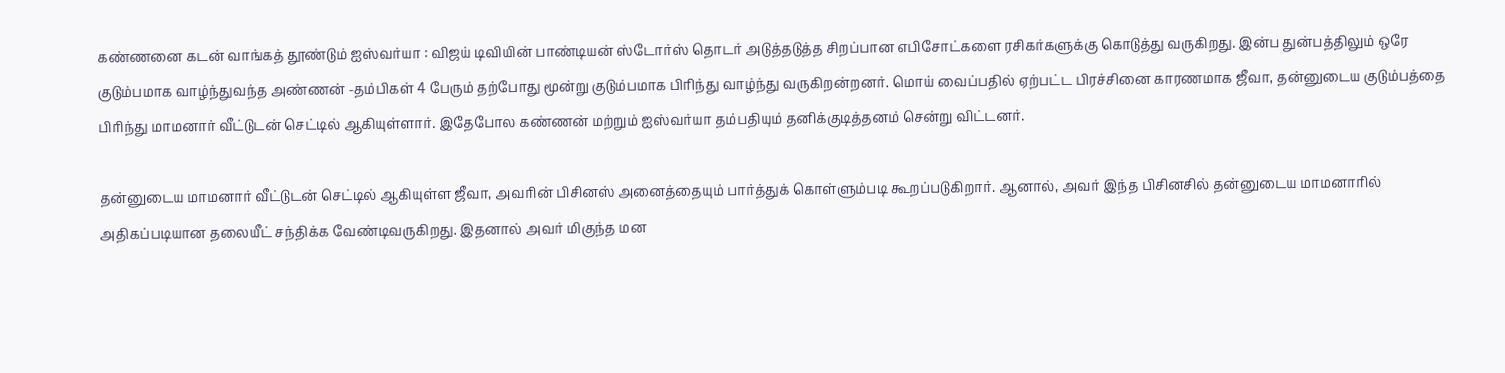கண்ணனை கடன் வாங்கத் தூண்டும் ஐஸ்வர்யா : விஜய் டிவியின் பாண்டியன் ஸ்டோர்ஸ் தொடர் அடுத்தடுத்த சிறப்பான எபிசோட்களை ரசிகர்களுக்கு கொடுத்து வருகிறது. இன்ப துன்பத்திலும் ஒரே குடும்பமாக வாழ்ந்துவந்த அண்ணன் -தம்பிகள் 4 பேரும் தற்போது மூன்று குடும்பமாக பிரிந்து வாழ்ந்து வருகிறன்றனர். மொய் வைப்பதில் ஏற்பட்ட பிரச்சினை காரணமாக ஜீவா, தன்னுடைய குடும்பத்தை பிரிந்து மாமனார் வீட்டுடன் செட்டில் ஆகியுள்ளார். இதேபோல கண்ணன் மற்றும் ஐஸ்வர்யா தம்பதியும் தனிக்குடித்தனம் சென்று விட்டனர்.

தன்னுடைய மாமனார் வீட்டுடன் செட்டில் ஆகியுள்ள ஜீவா, அவரின் பிசினஸ் அனைத்தையும் பார்த்துக் கொள்ளும்படி கூறப்படுகிறார். ஆனால், அவர் இந்த பிசினசில் தன்னுடைய மாமனாரில் அதிகப்படியான தலையீட் சந்திக்க வேண்டிவருகிறது. இதனால் அவர் மிகுந்த மன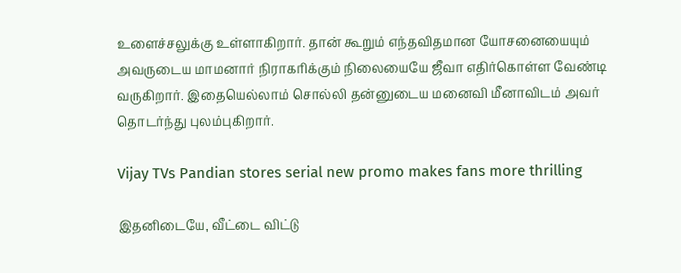உளைச்சலுக்கு உள்ளாகிறார். தான் கூறும் எந்தவிதமான யோசனையையும் அவருடைய மாமனார் நிராகரிக்கும் நிலையையே ஜீவா எதிர்கொள்ள வேண்டி வருகிறார். இதையெல்லாம் சொல்லி தன்னுடைய மனைவி மீனாவிடம் அவர் தொடர்ந்து புலம்புகிறார்.

Vijay TVs Pandian stores serial new promo makes fans more thrilling

இதனிடையே, வீட்டை விட்டு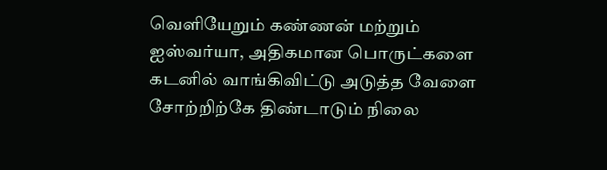வெளியேறும் கண்ணன் மற்றும் ஐஸ்வர்யா, அதிகமான பொருட்களை கடனில் வாங்கிவிட்டு அடுத்த வேளை சோற்றிற்கே திண்டாடும் நிலை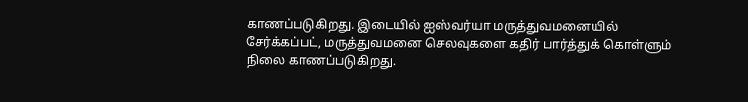காணப்படுகிறது. இடையில் ஐஸ்வர்யா மருத்துவமனையில் சேர்க்கப்பட், மருத்துவமனை செலவுகளை கதிர் பார்த்துக் கொள்ளும் நிலை காணப்படுகிறது.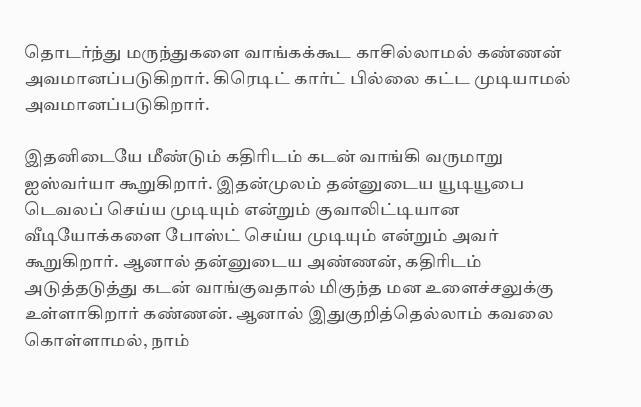தொடர்ந்து மருந்துகளை வாங்கக்கூட காசில்லாமல் கண்ணன் அவமானப்படுகிறார். கிரெடிட் கார்ட் பில்லை கட்ட முடியாமல் அவமானப்படுகிறார்.

இதனிடையே மீண்டும் கதிரிடம் கடன் வாங்கி வருமாறு ஐஸ்வர்யா கூறுகிறார். இதன்முலம் தன்னுடைய யூடியூபை டெவலப் செய்ய முடியும் என்றும் குவாலிட்டியான வீடியோக்களை போஸ்ட் செய்ய முடியும் என்றும் அவர் கூறுகிறார். ஆனால் தன்னுடைய அண்ணன், கதிரிடம் அடுத்தடுத்து கடன் வாங்குவதால் மிகுந்த மன உளைச்சலுக்கு உள்ளாகிறார் கண்ணன். ஆனால் இதுகுறித்தெல்லாம் கவலை கொள்ளாமல், நாம்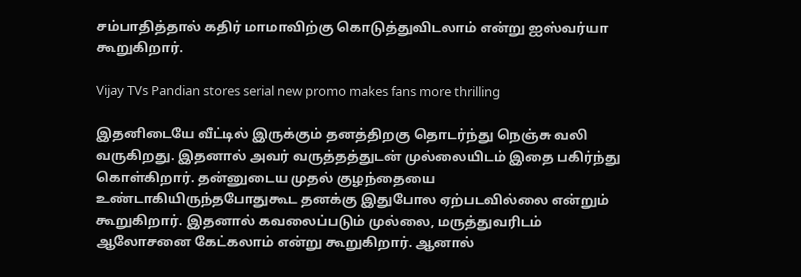சம்பாதித்தால் கதிர் மாமாவிற்கு கொடுத்துவிடலாம் என்று ஐஸ்வர்யா கூறுகிறார்.

Vijay TVs Pandian stores serial new promo makes fans more thrilling

இதனிடையே வீட்டில் இருக்கும் தனத்திறகு தொடர்ந்து நெஞ்சு வலி வருகிறது. இதனால் அவர் வருத்தத்துடன் முல்லையிடம் இதை பகிர்ந்து கொள்கிறார். தன்னுடைய முதல் குழந்தையை உண்டாகியிருந்தபோதுகூட தனக்கு இதுபோல ஏற்படவில்லை என்றும் கூறுகிறார். இதனால் கவலைப்படும் முல்லை, மருத்துவரிடம் ஆலோசனை கேட்கலாம் என்று கூறுகிறார். ஆனால்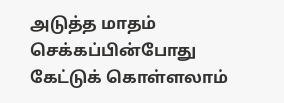அடுத்த மாதம் செக்கப்பின்போது கேட்டுக் கொள்ளலாம்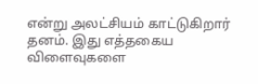என்று அலட்சியம் காட்டுகிறார் தனம். இது எத்தகைய விளைவுகளை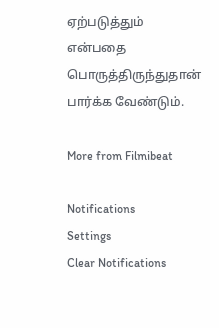ஏற்படுத்தும் என்பதை பொருத்திருந்துதான் பார்க்க வேண்டும்.

More from Filmibeat

Notifications
Settings
Clear Notifications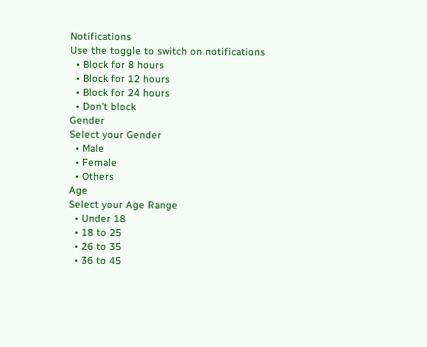Notifications
Use the toggle to switch on notifications
  • Block for 8 hours
  • Block for 12 hours
  • Block for 24 hours
  • Don't block
Gender
Select your Gender
  • Male
  • Female
  • Others
Age
Select your Age Range
  • Under 18
  • 18 to 25
  • 26 to 35
  • 36 to 45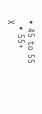• 45 to 55
  • 55+
X